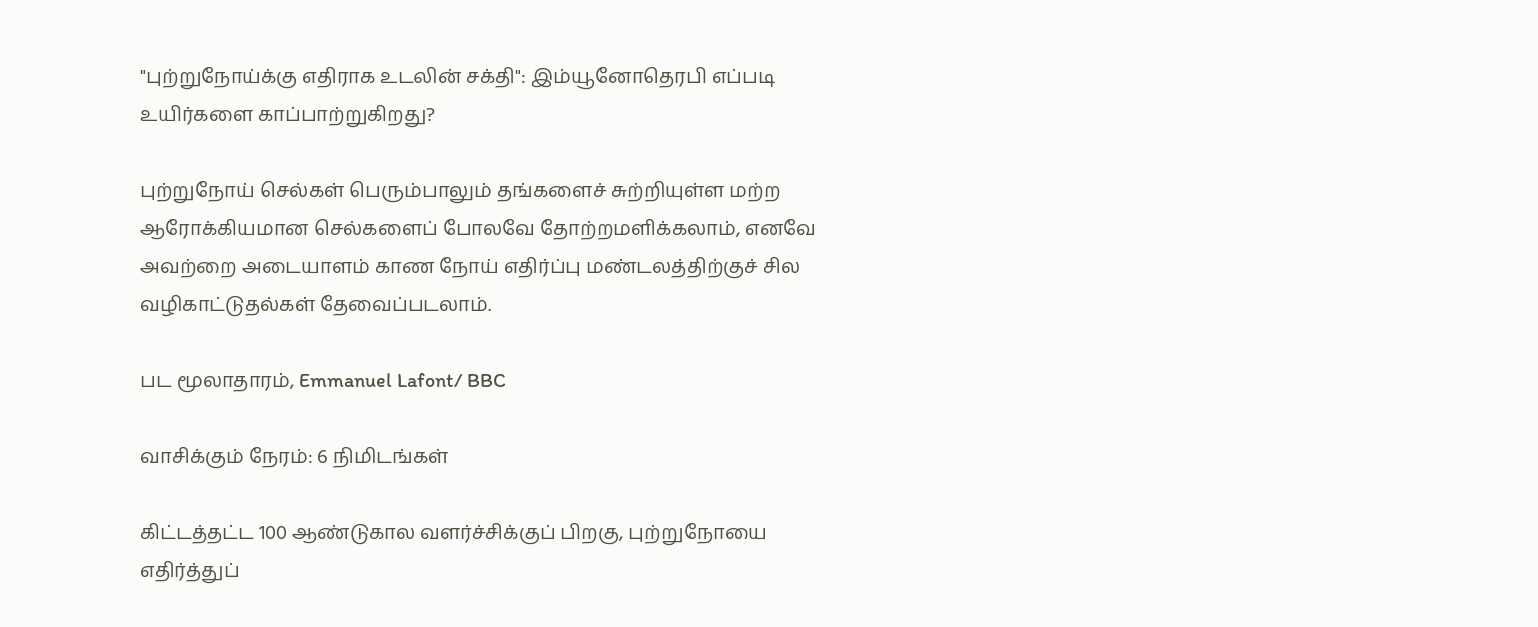"புற்றுநோய்க்கு எதிராக உடலின் சக்தி": இம்யூனோதெரபி எப்படி உயிர்களை காப்பாற்றுகிறது?

புற்றுநோய் செல்கள் பெரும்பாலும் தங்களைச் சுற்றியுள்ள மற்ற ஆரோக்கியமான செல்களைப் போலவே தோற்றமளிக்கலாம், எனவே அவற்றை அடையாளம் காண நோய் எதிர்ப்பு மண்டலத்திற்குச் சில வழிகாட்டுதல்கள் தேவைப்படலாம்.

பட மூலாதாரம், Emmanuel Lafont/ BBC

வாசிக்கும் நேரம்: 6 நிமிடங்கள்

கிட்டத்தட்ட 100 ஆண்டுகால வளர்ச்சிக்குப் பிறகு, புற்றுநோயை எதிர்த்துப்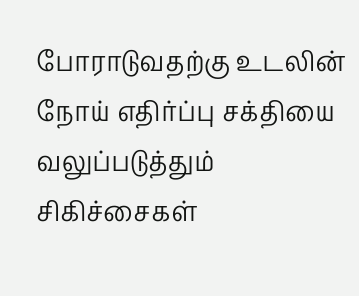போராடுவதற்கு உடலின் நோய் எதிர்ப்பு சக்தியை வலுப்படுத்தும் சிகிச்சைகள்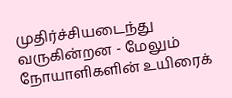முதிர்ச்சியடைந்து வருகின்றன - மேலும் நோயாளிகளின் உயிரைக்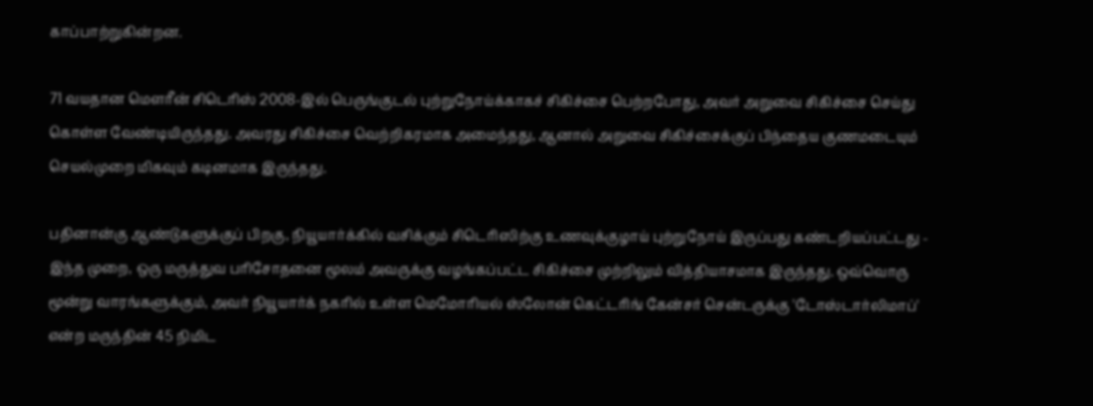காப்பாற்றுகின்றன.

71 வயதான மௌரீன் சிடெரிஸ் 2008-இல் பெருங்குடல் புற்றுநோய்க்காகச் சிகிச்சை பெற்றபோது, அவர் அறுவை சிகிச்சை செய்து கொள்ள வேண்டியிருந்தது. அவரது சிகிச்சை வெற்றிகரமாக அமைந்தது, ஆனால் அறுவை சிகிச்சைக்குப் பிந்தைய குணமடையும் செயல்முறை மிகவும் கடினமாக இருந்தது.

பதினான்கு ஆண்டுகளுக்குப் பிறகு, நியூயார்க்கில் வசிக்கும் சிடெரிஸிற்கு உணவுக்குழாய் புற்றுநோய் இருப்பது கண்டறியப்பட்டது - இந்த முறை, ஒரு மருத்துவ பரிசோதனை மூலம் அவருக்கு வழங்கப்பட்ட சிகிச்சை முற்றிலும் வித்தியாசமாக இருந்தது. ஒவ்வொரு மூன்று வாரங்களுக்கும், அவர் நியூயார்க் நகரில் உள்ள மெமோரியல் ஸ்லோன் கெட்டரிங் கேன்சர் சென்டருக்கு 'டோஸ்டார்லிமாப்' என்ற மருந்தின் 45 நிமிட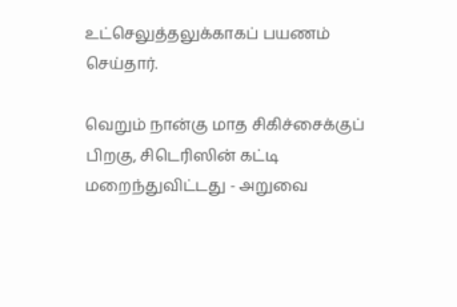உட்செலுத்தலுக்காகப் பயணம் செய்தார்.

வெறும் நான்கு மாத சிகிச்சைக்குப் பிறகு, சிடெரிஸின் கட்டி மறைந்துவிட்டது - அறுவை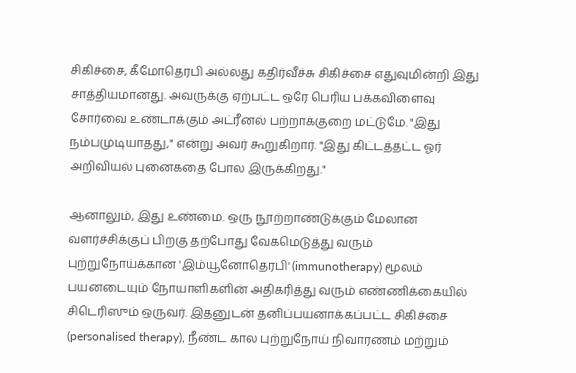சிகிச்சை, கீமோதெரபி அல்லது கதிர்வீச்சு சிகிச்சை எதுவுமின்றி இது சாத்தியமானது. அவருக்கு ஏற்பட்ட ஒரே பெரிய பக்கவிளைவு சோர்வை உண்டாக்கும் அட்ரீனல் பற்றாக்குறை மட்டுமே. "இது நம்பமுடியாதது," என்று அவர் கூறுகிறார். "இது கிட்டத்தட்ட ஓர் அறிவியல் புனைகதை போல இருக்கிறது."

ஆனாலும், இது உண்மை. ஒரு நூற்றாண்டுக்கும் மேலான வளர்ச்சிக்குப் பிறகு தற்போது வேகமெடுத்து வரும் புற்றுநோய்க்கான 'இம்யூனோதெரபி' (immunotherapy) மூலம் பயனடையும் நோயாளிகளின் அதிகரித்து வரும் எண்ணிக்கையில் சிடெரிஸும் ஒருவர். இதனுடன் தனிப்பயனாக்கப்பட்ட சிகிச்சை (personalised therapy), நீண்ட கால புற்றுநோய் நிவாரணம் மற்றும்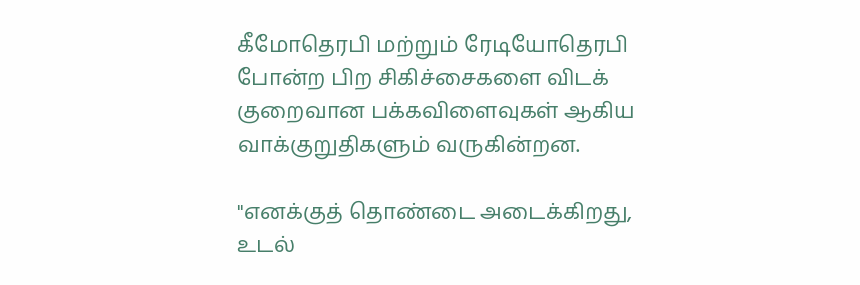கீமோதெரபி மற்றும் ரேடியோதெரபி போன்ற பிற சிகிச்சைகளை விடக் குறைவான பக்கவிளைவுகள் ஆகிய வாக்குறுதிகளும் வருகின்றன.

"எனக்குத் தொண்டை அடைக்கிறது, உடல்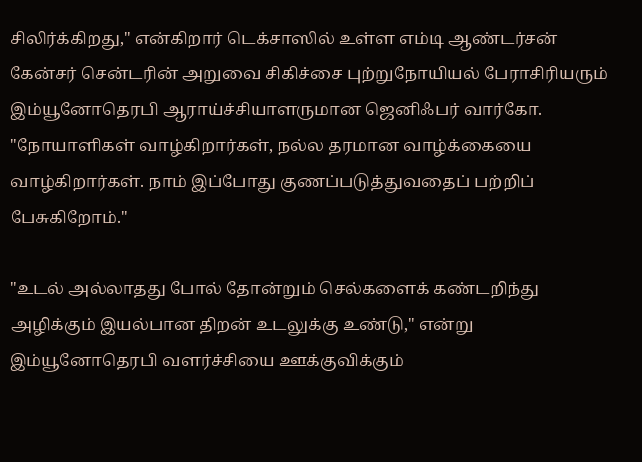சிலிர்க்கிறது," என்கிறார் டெக்சாஸில் உள்ள எம்டி ஆண்டர்சன் கேன்சர் சென்டரின் அறுவை சிகிச்சை புற்றுநோயியல் பேராசிரியரும் இம்யூனோதெரபி ஆராய்ச்சியாளருமான ஜெனிஃபர் வார்கோ. "நோயாளிகள் வாழ்கிறார்கள், நல்ல தரமான வாழ்க்கையை வாழ்கிறார்கள். நாம் இப்போது குணப்படுத்துவதைப் பற்றிப் பேசுகிறோம்."

"உடல் அல்லாதது போல் தோன்றும் செல்களைக் கண்டறிந்து அழிக்கும் இயல்பான திறன் உடலுக்கு உண்டு," என்று இம்யூனோதெரபி வளர்ச்சியை ஊக்குவிக்கும்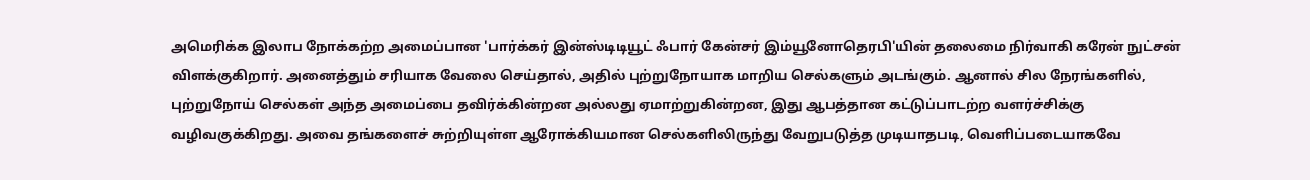அமெரிக்க இலாப நோக்கற்ற அமைப்பான 'பார்க்கர் இன்ஸ்டிடியூட் ஃபார் கேன்சர் இம்யூனோதெரபி'யின் தலைமை நிர்வாகி கரேன் நுட்சன் விளக்குகிறார். அனைத்தும் சரியாக வேலை செய்தால், அதில் புற்றுநோயாக மாறிய செல்களும் அடங்கும். ஆனால் சில நேரங்களில், புற்றுநோய் செல்கள் அந்த அமைப்பை தவிர்க்கின்றன அல்லது ஏமாற்றுகின்றன, இது ஆபத்தான கட்டுப்பாடற்ற வளர்ச்சிக்கு வழிவகுக்கிறது. அவை தங்களைச் சுற்றியுள்ள ஆரோக்கியமான செல்களிலிருந்து வேறுபடுத்த முடியாதபடி, வெளிப்படையாகவே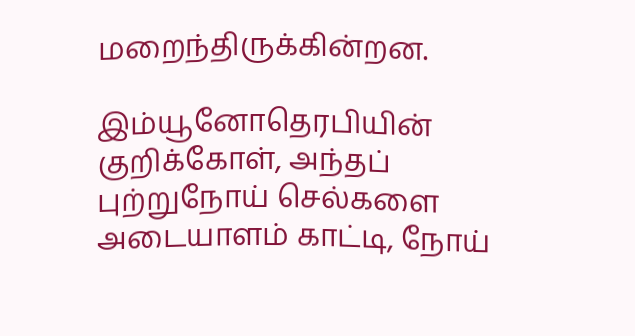மறைந்திருக்கின்றன.

இம்யூனோதெரபியின் குறிக்கோள், அந்தப் புற்றுநோய் செல்களை அடையாளம் காட்டி, நோய்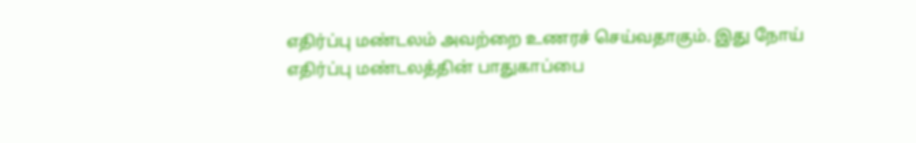எதிர்ப்பு மண்டலம் அவற்றை உணரச் செய்வதாகும். இது நோய் எதிர்ப்பு மண்டலத்தின் பாதுகாப்பை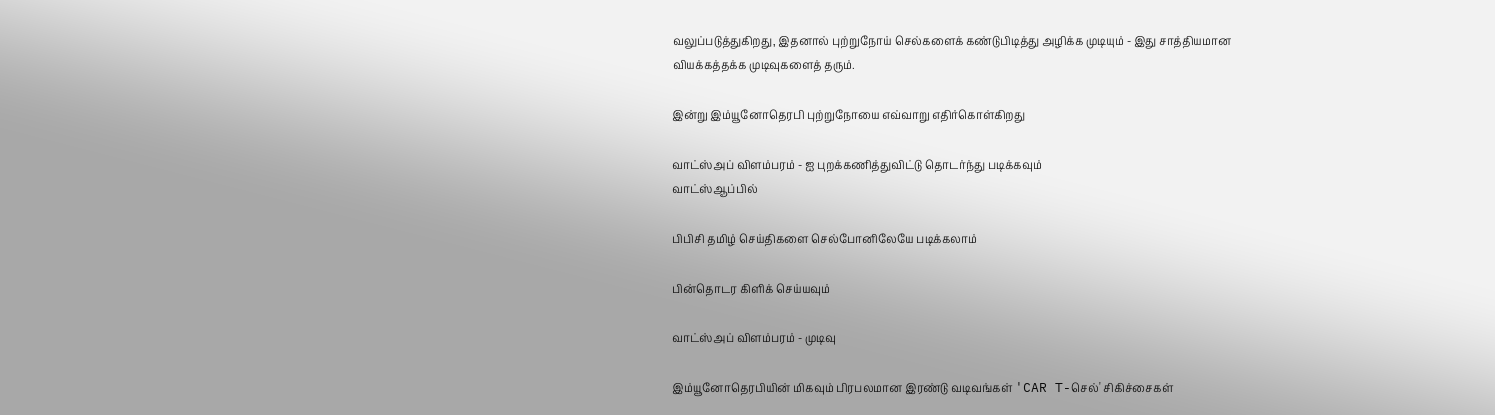வலுப்படுத்துகிறது, இதனால் புற்றுநோய் செல்களைக் கண்டுபிடித்து அழிக்க முடியும் - இது சாத்தியமான வியக்கத்தக்க முடிவுகளைத் தரும்.

இன்று இம்யூனோதெரபி புற்றுநோயை எவ்வாறு எதிர்கொள்கிறது

வாட்ஸ்அப் விளம்பரம் - ஐ புறக்கணித்துவிட்டு தொடர்ந்து படிக்கவும்
வாட்ஸ்ஆப்பில்

பிபிசி தமிழ் செய்திகளை செல்போனிலேயே படிக்கலாம்

பின்தொடர கிளிக் செய்யவும்

வாட்ஸ்அப் விளம்பரம் - முடிவு

இம்யூனோதெரபியின் மிகவும் பிரபலமான இரண்டு வடிவங்கள் 'CAR T-செல்' சிகிச்சைகள்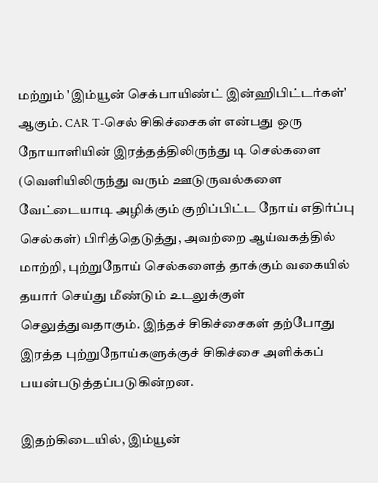மற்றும் 'இம்யூன் செக்பாயிண்ட் இன்ஹிபிட்டர்கள்' ஆகும். CAR T-செல் சிகிச்சைகள் என்பது ஒரு நோயாளியின் இரத்தத்திலிருந்து டி செல்களை (வெளியிலிருந்து வரும் ஊடுருவல்களை வேட்டையாடி அழிக்கும் குறிப்பிட்ட நோய் எதிர்ப்பு செல்கள்) பிரித்தெடுத்து, அவற்றை ஆய்வகத்தில் மாற்றி, புற்றுநோய் செல்களைத் தாக்கும் வகையில் தயார் செய்து மீண்டும் உடலுக்குள் செலுத்துவதாகும். இந்தச் சிகிச்சைகள் தற்போது இரத்த புற்றுநோய்களுக்குச் சிகிச்சை அளிக்கப் பயன்படுத்தப்படுகின்றன.

இதற்கிடையில், இம்யூன்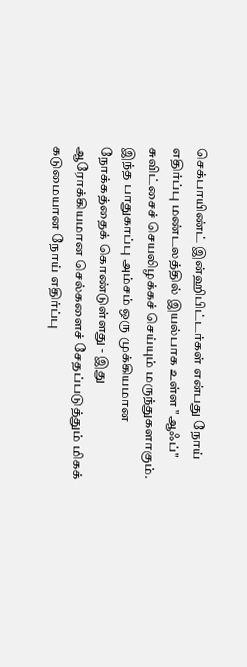செக்பாயிண்ட் இன்ஹிபிட்டர்கள் என்பது நோய் எதிர்ப்பு மண்டலத்தில் இயல்பாக உள்ள "ஆஃப்" சுவிட்சைச் செயலிழக்கச் செய்யும் மருந்துகளாகும். இந்த பாதுகாப்பு அம்சம் ஒரு முக்கியமான நோக்கத்தைக் கொண்டுள்ளது - இது ஆரோக்கியமான செல்களைச் சேதப்படுத்தும் மிகக் கடுமையான நோய் எதிர்ப்பு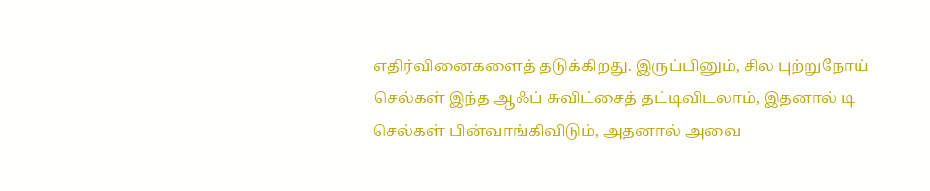எதிர்வினைகளைத் தடுக்கிறது. இருப்பினும், சில புற்றுநோய் செல்கள் இந்த ஆஃப் சுவிட்சைத் தட்டிவிடலாம், இதனால் டி செல்கள் பின்வாங்கிவிடும், அதனால் அவை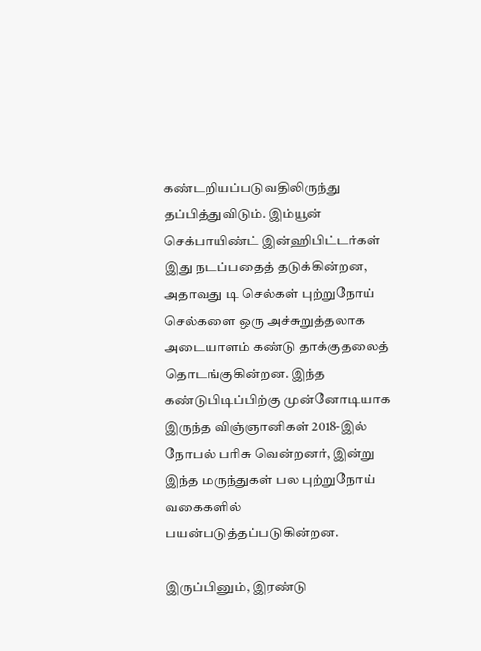கண்டறியப்படுவதிலிருந்து தப்பித்துவிடும். இம்யூன் செக்பாயிண்ட் இன்ஹிபிட்டர்கள் இது நடப்பதைத் தடுக்கின்றன, அதாவது டி செல்கள் புற்றுநோய் செல்களை ஒரு அச்சுறுத்தலாக அடையாளம் கண்டு தாக்குதலைத் தொடங்குகின்றன. இந்த கண்டுபிடிப்பிற்கு முன்னோடியாக இருந்த விஞ்ஞானிகள் 2018-இல் நோபல் பரிசு வென்றனர், இன்று இந்த மருந்துகள் பல புற்றுநோய் வகைகளில் பயன்படுத்தப்படுகின்றன.

இருப்பினும், இரண்டு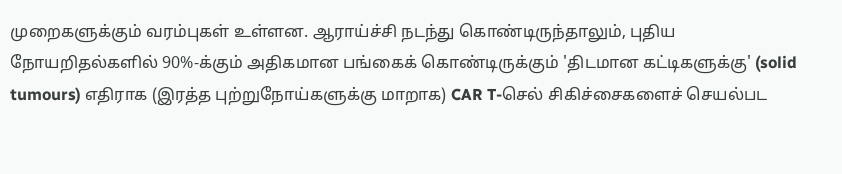முறைகளுக்கும் வரம்புகள் உள்ளன. ஆராய்ச்சி நடந்து கொண்டிருந்தாலும், புதிய நோயறிதல்களில் 90%-க்கும் அதிகமான பங்கைக் கொண்டிருக்கும் 'திடமான கட்டிகளுக்கு' (solid tumours) எதிராக (இரத்த புற்றுநோய்களுக்கு மாறாக) CAR T-செல் சிகிச்சைகளைச் செயல்பட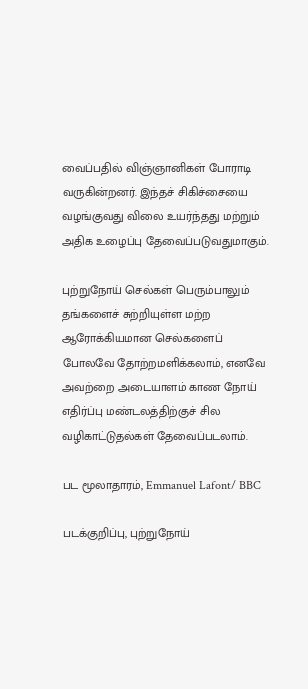வைப்பதில் விஞ்ஞானிகள் போராடி வருகின்றனர். இந்தச் சிகிச்சையை வழங்குவது விலை உயர்ந்தது மற்றும் அதிக உழைப்பு தேவைப்படுவதுமாகும்.

புற்றுநோய் செல்கள் பெரும்பாலும் தங்களைச் சுற்றியுள்ள மற்ற ஆரோக்கியமான செல்களைப் போலவே தோற்றமளிக்கலாம், எனவே அவற்றை அடையாளம் காண நோய் எதிர்ப்பு மண்டலத்திற்குச் சில வழிகாட்டுதல்கள் தேவைப்படலாம்.

பட மூலாதாரம், Emmanuel Lafont/ BBC

படக்குறிப்பு, புற்றுநோய்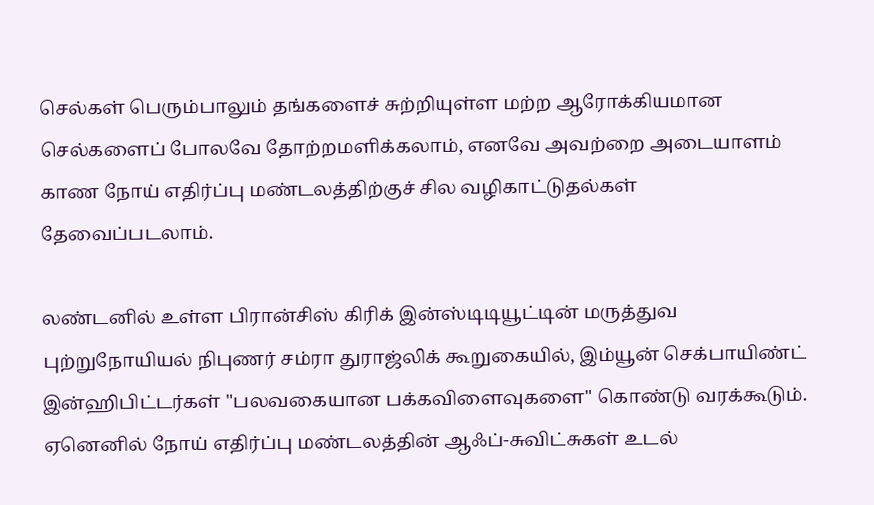செல்கள் பெரும்பாலும் தங்களைச் சுற்றியுள்ள மற்ற ஆரோக்கியமான செல்களைப் போலவே தோற்றமளிக்கலாம், எனவே அவற்றை அடையாளம் காண நோய் எதிர்ப்பு மண்டலத்திற்குச் சில வழிகாட்டுதல்கள் தேவைப்படலாம்.

லண்டனில் உள்ள பிரான்சிஸ் கிரிக் இன்ஸ்டிடியூட்டின் மருத்துவ புற்றுநோயியல் நிபுணர் சம்ரா துராஜ்லிக் கூறுகையில், இம்யூன் செக்பாயிண்ட் இன்ஹிபிட்டர்கள் "பலவகையான பக்கவிளைவுகளை" கொண்டு வரக்கூடும். ஏனெனில் நோய் எதிர்ப்பு மண்டலத்தின் ஆஃப்-சுவிட்சுகள் உடல்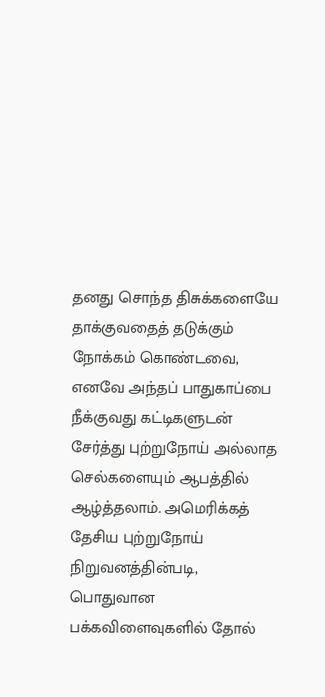தனது சொந்த திசுக்களையே தாக்குவதைத் தடுக்கும் நோக்கம் கொண்டவை, எனவே அந்தப் பாதுகாப்பை நீக்குவது கட்டிகளுடன் சேர்த்து புற்றுநோய் அல்லாத செல்களையும் ஆபத்தில் ஆழ்த்தலாம். அமெரிக்கத் தேசிய புற்றுநோய் நிறுவனத்தின்படி, பொதுவான பக்கவிளைவுகளில் தோல்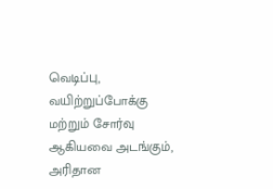வெடிப்பு, வயிற்றுப்போக்கு மற்றும் சோர்வு ஆகியவை அடங்கும், அரிதான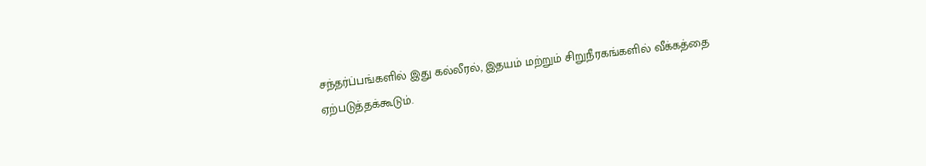சந்தர்ப்பங்களில் இது கல்லீரல், இதயம் மற்றும் சிறுநீரகங்களில் வீக்கத்தை ஏற்படுத்தக்கூடும்.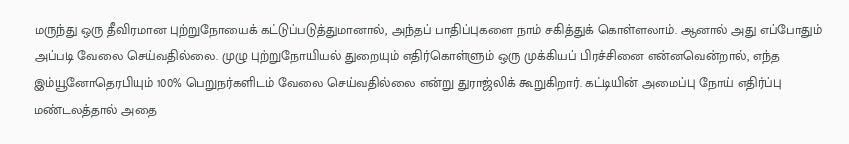மருந்து ஒரு தீவிரமான புற்றுநோயைக் கட்டுப்படுத்துமானால், அந்தப் பாதிப்புகளை நாம் சகித்துக் கொள்ளலாம். ஆனால் அது எப்போதும் அப்படி வேலை செய்வதில்லை. முழு புற்றுநோயியல் துறையும் எதிர்கொள்ளும் ஒரு முக்கியப் பிரச்சினை என்னவென்றால், எந்த இம்யூனோதெரபியும் 100% பெறுநர்களிடம் வேலை செய்வதில்லை என்று துராஜ்லிக் கூறுகிறார். கட்டியின் அமைப்பு நோய் எதிர்ப்பு மண்டலத்தால் அதை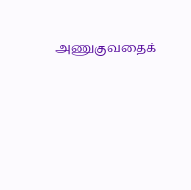அணுகுவதைக்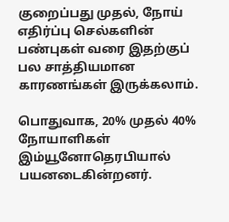குறைப்பது முதல், நோய் எதிர்ப்பு செல்களின் பண்புகள் வரை இதற்குப் பல சாத்தியமான காரணங்கள் இருக்கலாம்.

பொதுவாக, 20% முதல் 40% நோயாளிகள் இம்யூனோதெரபியால் பயனடைகின்றனர்.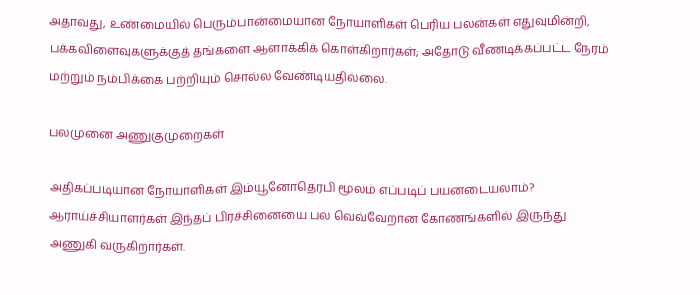அதாவது, உண்மையில் பெரும்பான்மையான நோயாளிகள் பெரிய பலன்கள் எதுவுமின்றி, பக்கவிளைவுகளுக்குத் தங்களை ஆளாக்கிக் கொள்கிறார்கள்; அதோடு வீணடிக்கப்பட்ட நேரம் மற்றும் நம்பிக்கை பற்றியும் சொல்ல வேண்டியதில்லை.

பலமுனை அணுகுமுறைகள்

அதிகப்படியான நோயாளிகள் இம்யூனோதெரபி மூலம் எப்படிப் பயனடையலாம்? ஆராய்ச்சியாளர்கள் இந்தப் பிரச்சினையை பல வெவ்வேறான கோணங்களில் இருந்து அணுகி வருகிறார்கள்.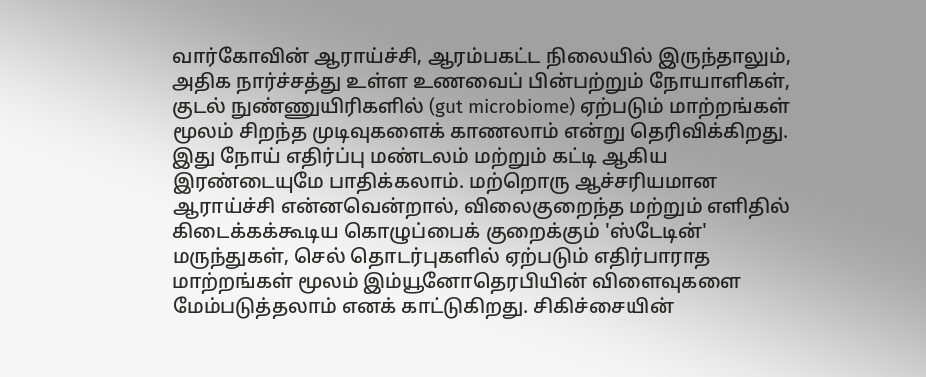வார்கோவின் ஆராய்ச்சி, ஆரம்பகட்ட நிலையில் இருந்தாலும், அதிக நார்ச்சத்து உள்ள உணவைப் பின்பற்றும் நோயாளிகள், குடல் நுண்ணுயிரிகளில் (gut microbiome) ஏற்படும் மாற்றங்கள் மூலம் சிறந்த முடிவுகளைக் காணலாம் என்று தெரிவிக்கிறது. இது நோய் எதிர்ப்பு மண்டலம் மற்றும் கட்டி ஆகிய இரண்டையுமே பாதிக்கலாம். மற்றொரு ஆச்சரியமான ஆராய்ச்சி என்னவென்றால், விலைகுறைந்த மற்றும் எளிதில் கிடைக்கக்கூடிய கொழுப்பைக் குறைக்கும் 'ஸ்டேடின்' மருந்துகள், செல் தொடர்புகளில் ஏற்படும் எதிர்பாராத மாற்றங்கள் மூலம் இம்யூனோதெரபியின் விளைவுகளை மேம்படுத்தலாம் எனக் காட்டுகிறது. சிகிச்சையின்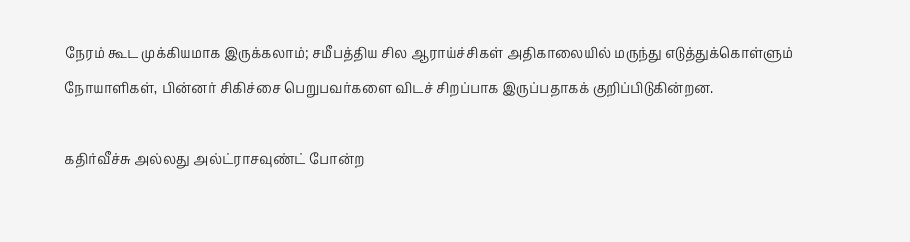நேரம் கூட முக்கியமாக இருக்கலாம்; சமீபத்திய சில ஆராய்ச்சிகள் அதிகாலையில் மருந்து எடுத்துக்கொள்ளும் நோயாளிகள், பின்னர் சிகிச்சை பெறுபவர்களை விடச் சிறப்பாக இருப்பதாகக் குறிப்பிடுகின்றன.

கதிர்வீச்சு அல்லது அல்ட்ராசவுண்ட் போன்ற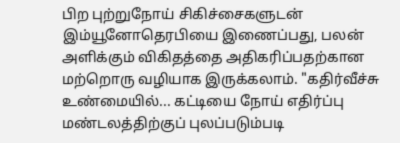பிற புற்றுநோய் சிகிச்சைகளுடன் இம்யூனோதெரபியை இணைப்பது, பலன் அளிக்கும் விகிதத்தை அதிகரிப்பதற்கான மற்றொரு வழியாக இருக்கலாம். "கதிர்வீச்சு உண்மையில்... கட்டியை நோய் எதிர்ப்பு மண்டலத்திற்குப் புலப்படும்படி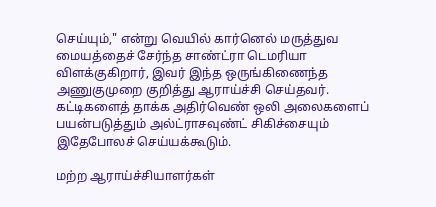செய்யும்," என்று வெயில் கார்னெல் மருத்துவ மையத்தைச் சேர்ந்த சாண்ட்ரா டெமரியா விளக்குகிறார், இவர் இந்த ஒருங்கிணைந்த அணுகுமுறை குறித்து ஆராய்ச்சி செய்தவர். கட்டிகளைத் தாக்க அதிர்வெண் ஒலி அலைகளைப் பயன்படுத்தும் அல்ட்ராசவுண்ட் சிகிச்சையும் இதேபோலச் செய்யக்கூடும்.

மற்ற ஆராய்ச்சியாளர்கள்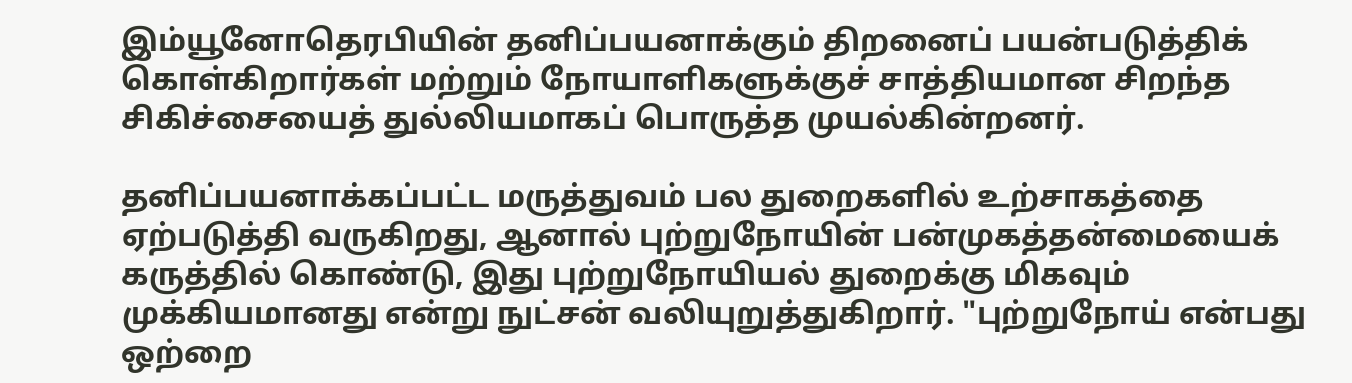இம்யூனோதெரபியின் தனிப்பயனாக்கும் திறனைப் பயன்படுத்திக் கொள்கிறார்கள் மற்றும் நோயாளிகளுக்குச் சாத்தியமான சிறந்த சிகிச்சையைத் துல்லியமாகப் பொருத்த முயல்கின்றனர்.

தனிப்பயனாக்கப்பட்ட மருத்துவம் பல துறைகளில் உற்சாகத்தை ஏற்படுத்தி வருகிறது, ஆனால் புற்றுநோயின் பன்முகத்தன்மையைக் கருத்தில் கொண்டு, இது புற்றுநோயியல் துறைக்கு மிகவும் முக்கியமானது என்று நுட்சன் வலியுறுத்துகிறார். "புற்றுநோய் என்பது ஒற்றை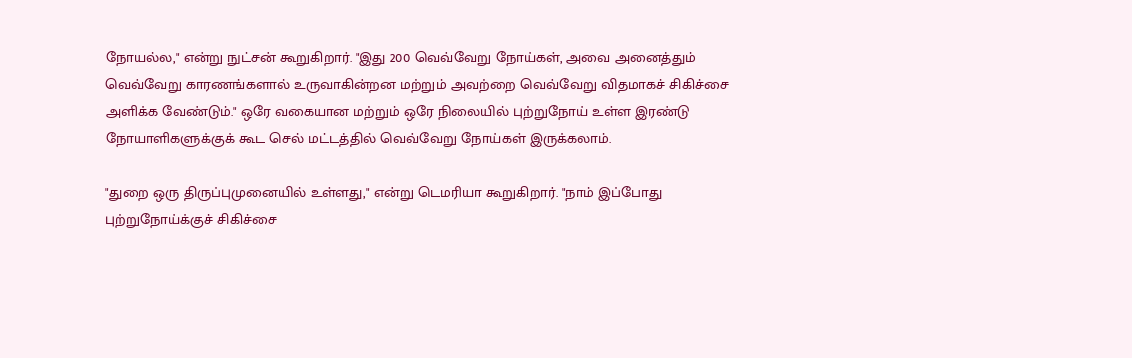நோயல்ல," என்று நுட்சன் கூறுகிறார். "இது 200 வெவ்வேறு நோய்கள், அவை அனைத்தும் வெவ்வேறு காரணங்களால் உருவாகின்றன மற்றும் அவற்றை வெவ்வேறு விதமாகச் சிகிச்சை அளிக்க வேண்டும்." ஒரே வகையான மற்றும் ஒரே நிலையில் புற்றுநோய் உள்ள இரண்டு நோயாளிகளுக்குக் கூட செல் மட்டத்தில் வெவ்வேறு நோய்கள் இருக்கலாம்.

"துறை ஒரு திருப்புமுனையில் உள்ளது," என்று டெமரியா கூறுகிறார். "நாம் இப்போது புற்றுநோய்க்குச் சிகிச்சை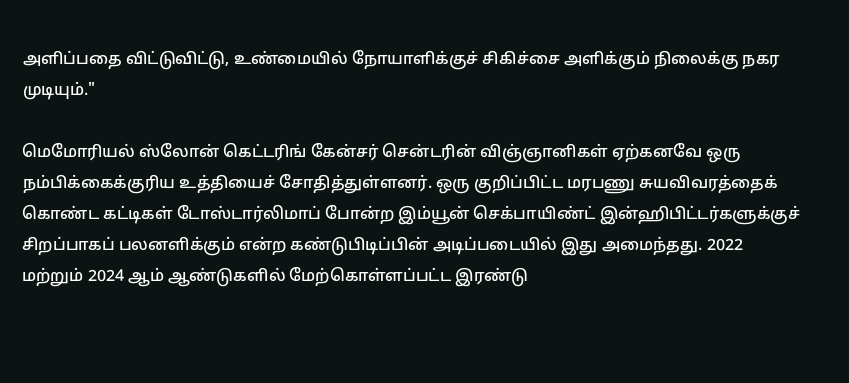அளிப்பதை விட்டுவிட்டு, உண்மையில் நோயாளிக்குச் சிகிச்சை அளிக்கும் நிலைக்கு நகர முடியும்."

மெமோரியல் ஸ்லோன் கெட்டரிங் கேன்சர் சென்டரின் விஞ்ஞானிகள் ஏற்கனவே ஒரு நம்பிக்கைக்குரிய உத்தியைச் சோதித்துள்ளனர். ஒரு குறிப்பிட்ட மரபணு சுயவிவரத்தைக் கொண்ட கட்டிகள் டோஸ்டார்லிமாப் போன்ற இம்யூன் செக்பாயிண்ட் இன்ஹிபிட்டர்களுக்குச் சிறப்பாகப் பலனளிக்கும் என்ற கண்டுபிடிப்பின் அடிப்படையில் இது அமைந்தது. 2022 மற்றும் 2024 ஆம் ஆண்டுகளில் மேற்கொள்ளப்பட்ட இரண்டு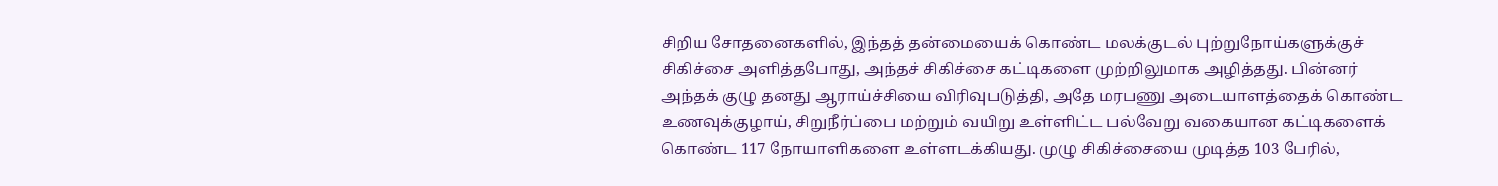சிறிய சோதனைகளில், இந்தத் தன்மையைக் கொண்ட மலக்குடல் புற்றுநோய்களுக்குச் சிகிச்சை அளித்தபோது, அந்தச் சிகிச்சை கட்டிகளை முற்றிலுமாக அழித்தது. பின்னர் அந்தக் குழு தனது ஆராய்ச்சியை விரிவுபடுத்தி, அதே மரபணு அடையாளத்தைக் கொண்ட உணவுக்குழாய், சிறுநீர்ப்பை மற்றும் வயிறு உள்ளிட்ட பல்வேறு வகையான கட்டிகளைக் கொண்ட 117 நோயாளிகளை உள்ளடக்கியது. முழு சிகிச்சையை முடித்த 103 பேரில்,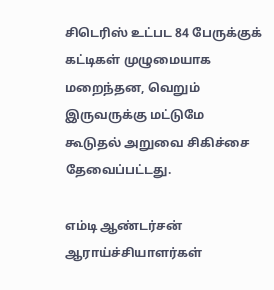சிடெரிஸ் உட்பட 84 பேருக்குக் கட்டிகள் முழுமையாக மறைந்தன, வெறும் இருவருக்கு மட்டுமே கூடுதல் அறுவை சிகிச்சை தேவைப்பட்டது.

எம்டி ஆண்டர்சன் ஆராய்ச்சியாளர்கள்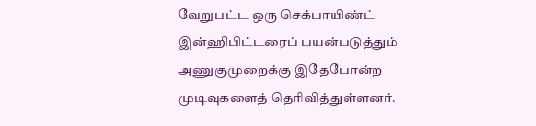வேறுபட்ட ஒரு செக்பாயிண்ட் இன்ஹிபிட்டரைப் பயன்படுத்தும் அணுகுமுறைக்கு இதேபோன்ற முடிவுகளைத் தெரிவித்துள்ளனர்.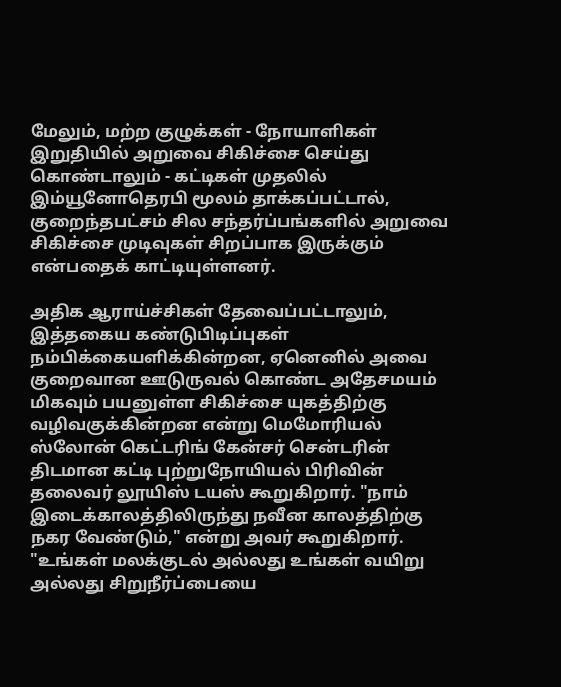மேலும், மற்ற குழுக்கள் - நோயாளிகள் இறுதியில் அறுவை சிகிச்சை செய்து கொண்டாலும் - கட்டிகள் முதலில் இம்யூனோதெரபி மூலம் தாக்கப்பட்டால், குறைந்தபட்சம் சில சந்தர்ப்பங்களில் அறுவை சிகிச்சை முடிவுகள் சிறப்பாக இருக்கும் என்பதைக் காட்டியுள்ளனர்.

அதிக ஆராய்ச்சிகள் தேவைப்பட்டாலும், இத்தகைய கண்டுபிடிப்புகள் நம்பிக்கையளிக்கின்றன, ஏனெனில் அவை குறைவான ஊடுருவல் கொண்ட அதேசமயம் மிகவும் பயனுள்ள சிகிச்சை யுகத்திற்கு வழிவகுக்கின்றன என்று மெமோரியல் ஸ்லோன் கெட்டரிங் கேன்சர் சென்டரின் திடமான கட்டி புற்றுநோயியல் பிரிவின் தலைவர் லூயிஸ் டயஸ் கூறுகிறார். "நாம் இடைக்காலத்திலிருந்து நவீன காலத்திற்கு நகர வேண்டும்," என்று அவர் கூறுகிறார். "உங்கள் மலக்குடல் அல்லது உங்கள் வயிறு அல்லது சிறுநீர்ப்பையை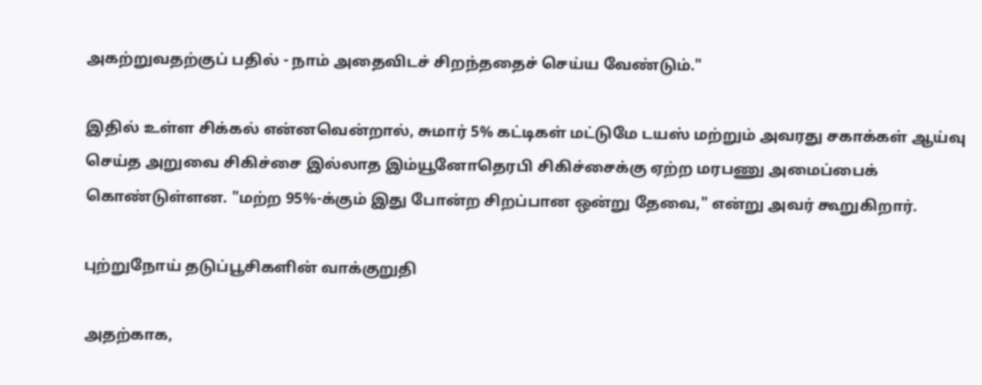அகற்றுவதற்குப் பதில் - நாம் அதைவிடச் சிறந்ததைச் செய்ய வேண்டும்."

இதில் உள்ள சிக்கல் என்னவென்றால், சுமார் 5% கட்டிகள் மட்டுமே டயஸ் மற்றும் அவரது சகாக்கள் ஆய்வு செய்த அறுவை சிகிச்சை இல்லாத இம்யூனோதெரபி சிகிச்சைக்கு ஏற்ற மரபணு அமைப்பைக் கொண்டுள்ளன. "மற்ற 95%-க்கும் இது போன்ற சிறப்பான ஒன்று தேவை," என்று அவர் கூறுகிறார்.

புற்றுநோய் தடுப்பூசிகளின் வாக்குறுதி

அதற்காக,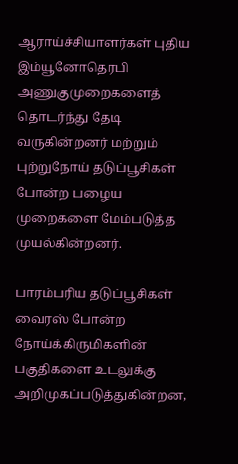ஆராய்ச்சியாளர்கள் புதிய இம்யூனோதெரபி அணுகுமுறைகளைத் தொடர்ந்து தேடி வருகின்றனர் மற்றும் புற்றுநோய் தடுப்பூசிகள் போன்ற பழைய முறைகளை மேம்படுத்த முயல்கின்றனர்.

பாரம்பரிய தடுப்பூசிகள் வைரஸ் போன்ற நோய்க்கிருமிகளின் பகுதிகளை உடலுக்கு அறிமுகப்படுத்துகின்றன,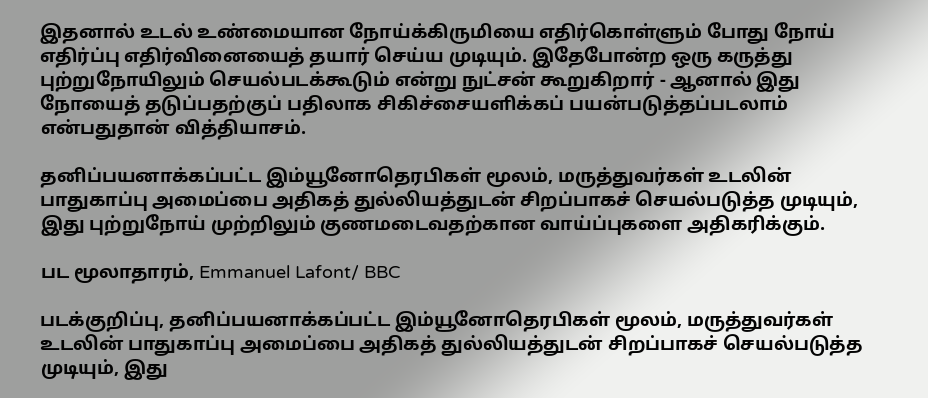இதனால் உடல் உண்மையான நோய்க்கிருமியை எதிர்கொள்ளும் போது நோய் எதிர்ப்பு எதிர்வினையைத் தயார் செய்ய முடியும். இதேபோன்ற ஒரு கருத்து புற்றுநோயிலும் செயல்படக்கூடும் என்று நுட்சன் கூறுகிறார் - ஆனால் இது நோயைத் தடுப்பதற்குப் பதிலாக சிகிச்சையளிக்கப் பயன்படுத்தப்படலாம் என்பதுதான் வித்தியாசம்.

தனிப்பயனாக்கப்பட்ட இம்யூனோதெரபிகள் மூலம், மருத்துவர்கள் உடலின் பாதுகாப்பு அமைப்பை அதிகத் துல்லியத்துடன் சிறப்பாகச் செயல்படுத்த முடியும், இது புற்றுநோய் முற்றிலும் குணமடைவதற்கான வாய்ப்புகளை அதிகரிக்கும்.

பட மூலாதாரம், Emmanuel Lafont/ BBC

படக்குறிப்பு, தனிப்பயனாக்கப்பட்ட இம்யூனோதெரபிகள் மூலம், மருத்துவர்கள் உடலின் பாதுகாப்பு அமைப்பை அதிகத் துல்லியத்துடன் சிறப்பாகச் செயல்படுத்த முடியும், இது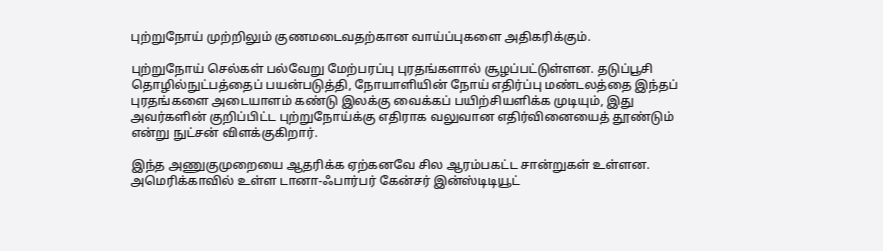புற்றுநோய் முற்றிலும் குணமடைவதற்கான வாய்ப்புகளை அதிகரிக்கும்.

புற்றுநோய் செல்கள் பல்வேறு மேற்பரப்பு புரதங்களால் சூழப்பட்டுள்ளன. தடுப்பூசி தொழில்நுட்பத்தைப் பயன்படுத்தி, நோயாளியின் நோய் எதிர்ப்பு மண்டலத்தை இந்தப் புரதங்களை அடையாளம் கண்டு இலக்கு வைக்கப் பயிற்சியளிக்க முடியும், இது அவர்களின் குறிப்பிட்ட புற்றுநோய்க்கு எதிராக வலுவான எதிர்வினையைத் தூண்டும் என்று நுட்சன் விளக்குகிறார்.

இந்த அணுகுமுறையை ஆதரிக்க ஏற்கனவே சில ஆரம்பகட்ட சான்றுகள் உள்ளன. அமெரிக்காவில் உள்ள டானா-ஃபார்பர் கேன்சர் இன்ஸ்டிடியூட்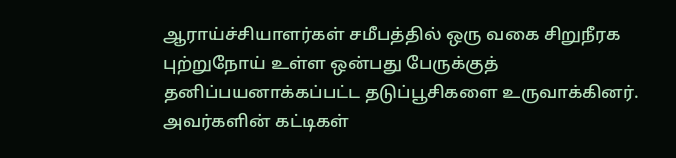ஆராய்ச்சியாளர்கள் சமீபத்தில் ஒரு வகை சிறுநீரக புற்றுநோய் உள்ள ஒன்பது பேருக்குத் தனிப்பயனாக்கப்பட்ட தடுப்பூசிகளை உருவாக்கினர். அவர்களின் கட்டிகள்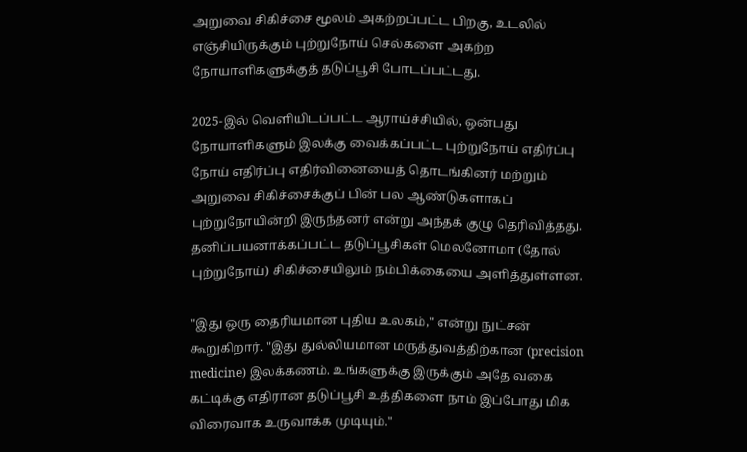அறுவை சிகிச்சை மூலம் அகற்றப்பட்ட பிறகு, உடலில் எஞ்சியிருக்கும் புற்றுநோய் செல்களை அகற்ற நோயாளிகளுக்குத் தடுப்பூசி போடப்பட்டது.

2025-இல் வெளியிடப்பட்ட ஆராய்ச்சியில், ஒன்பது நோயாளிகளும் இலக்கு வைக்கப்பட்ட புற்றுநோய் எதிர்ப்பு நோய் எதிர்ப்பு எதிர்வினையைத் தொடங்கினர் மற்றும் அறுவை சிகிச்சைக்குப் பின் பல ஆண்டுகளாகப் புற்றுநோயின்றி இருந்தனர் என்று அந்தக் குழு தெரிவித்தது. தனிப்பயனாக்கப்பட்ட தடுப்பூசிகள் மெலனோமா (தோல் புற்றுநோய்) சிகிச்சையிலும் நம்பிக்கையை அளித்துள்ளன.

"இது ஒரு தைரியமான புதிய உலகம்," என்று நுட்சன் கூறுகிறார். "இது துல்லியமான மருத்துவத்திற்கான (precision medicine) இலக்கணம். உங்களுக்கு இருக்கும் அதே வகை கட்டிக்கு எதிரான தடுப்பூசி உத்திகளை நாம் இப்போது மிக விரைவாக உருவாக்க முடியும்."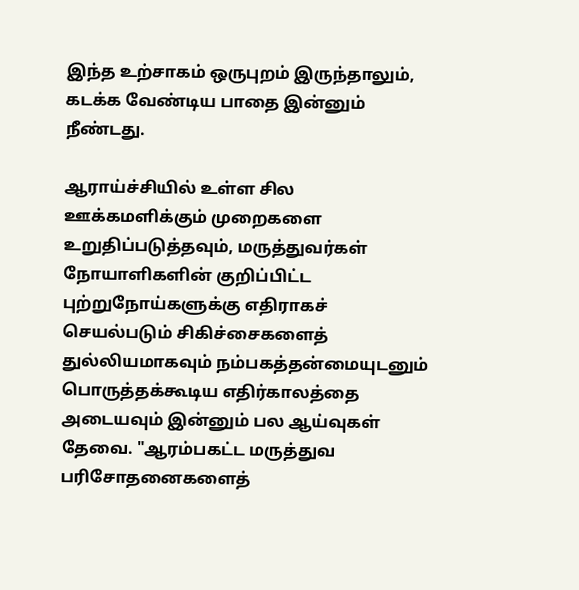இந்த உற்சாகம் ஒருபுறம் இருந்தாலும், கடக்க வேண்டிய பாதை இன்னும் நீண்டது.

ஆராய்ச்சியில் உள்ள சில ஊக்கமளிக்கும் முறைகளை உறுதிப்படுத்தவும், மருத்துவர்கள் நோயாளிகளின் குறிப்பிட்ட புற்றுநோய்களுக்கு எதிராகச் செயல்படும் சிகிச்சைகளைத் துல்லியமாகவும் நம்பகத்தன்மையுடனும் பொருத்தக்கூடிய எதிர்காலத்தை அடையவும் இன்னும் பல ஆய்வுகள் தேவை. "ஆரம்பகட்ட மருத்துவ பரிசோதனைகளைத்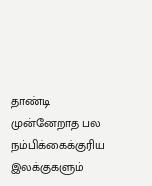தாண்டி முன்னேறாத பல நம்பிக்கைக்குரிய இலக்குகளும்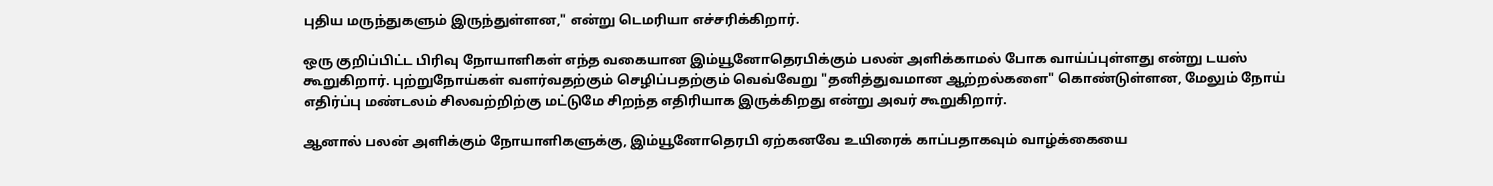புதிய மருந்துகளும் இருந்துள்ளன," என்று டெமரியா எச்சரிக்கிறார்.

ஒரு குறிப்பிட்ட பிரிவு நோயாளிகள் எந்த வகையான இம்யூனோதெரபிக்கும் பலன் அளிக்காமல் போக வாய்ப்புள்ளது என்று டயஸ் கூறுகிறார். புற்றுநோய்கள் வளர்வதற்கும் செழிப்பதற்கும் வெவ்வேறு "தனித்துவமான ஆற்றல்களை" கொண்டுள்ளன, மேலும் நோய் எதிர்ப்பு மண்டலம் சிலவற்றிற்கு மட்டுமே சிறந்த எதிரியாக இருக்கிறது என்று அவர் கூறுகிறார்.

ஆனால் பலன் அளிக்கும் நோயாளிகளுக்கு, இம்யூனோதெரபி ஏற்கனவே உயிரைக் காப்பதாகவும் வாழ்க்கையை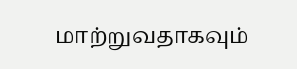மாற்றுவதாகவும்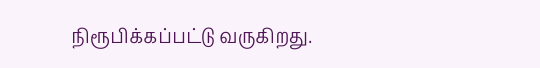நிரூபிக்கப்பட்டு வருகிறது.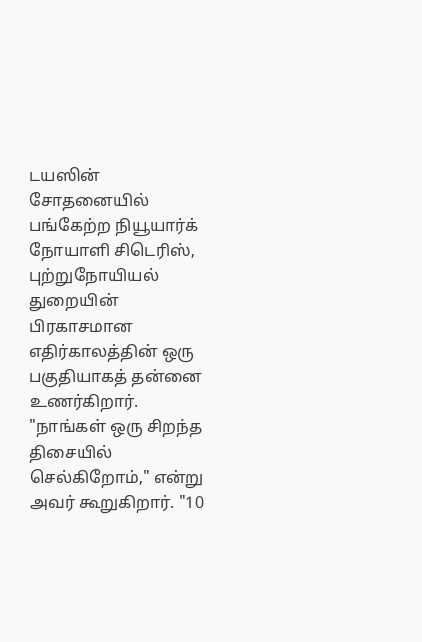டயஸின் சோதனையில் பங்கேற்ற நியூயார்க் நோயாளி சிடெரிஸ், புற்றுநோயியல் துறையின் பிரகாசமான எதிர்காலத்தின் ஒரு பகுதியாகத் தன்னை உணர்கிறார். "நாங்கள் ஒரு சிறந்த திசையில் செல்கிறோம்," என்று அவர் கூறுகிறார். "10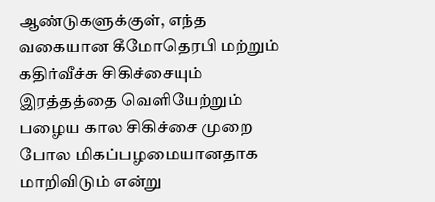ஆண்டுகளுக்குள், எந்த வகையான கீமோதெரபி மற்றும் கதிர்வீச்சு சிகிச்சையும் இரத்தத்தை வெளியேற்றும் பழைய கால சிகிச்சை முறை போல மிகப்பழமையானதாக மாறிவிடும் என்று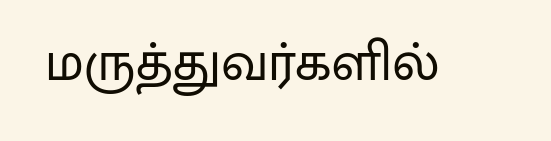மருத்துவர்களில்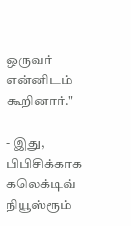ஒருவர் என்னிடம் கூறினார்."

- இது, பிபிசிக்காக கலெக்டிவ் நியூஸ்ரூம்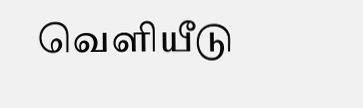வெளியீடு